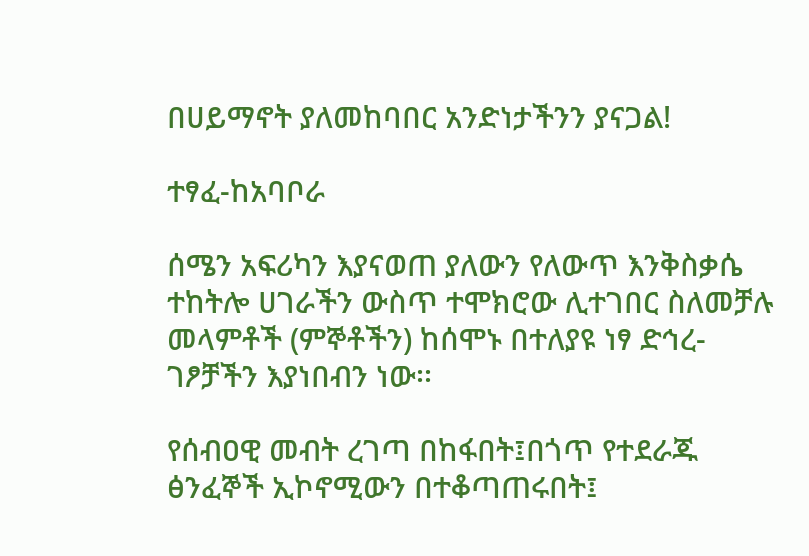በሀይማኖት ያለመከባበር አንድነታችንን ያናጋል!

ተፃፈ-ከአባቦራ

ሰሜን አፍሪካን እያናወጠ ያለውን የለውጥ እንቅስቃሴ ተከትሎ ሀገራችን ውስጥ ተሞክሮው ሊተገበር ስለመቻሉ መላምቶች (ምኞቶችን) ከሰሞኑ በተለያዩ ነፃ ድኅረ-ገፆቻችን እያነበብን ነው፡፡

የሰብዐዊ መብት ረገጣ በከፋበት፤በጎጥ የተደራጁ ፅንፈኞች ኢኮኖሚውን በተቆጣጠሩበት፤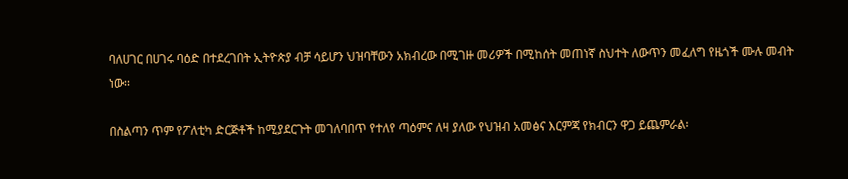ባለሀገር በሀገሩ ባዕድ በተደረገበት ኢትዮጵያ ብቻ ሳይሆን ህዝባቸውን አክብረው በሚገዙ መሪዎች በሚከሰት መጠነኛ ስህተት ለውጥን መፈለግ የዜጎች ሙሉ መብት ነው፡፡

በስልጣን ጥም የፖለቲካ ድርጅቶች ከሚያደርጉት መገለባበጥ የተለየ ጣዕምና ለዛ ያለው የህዝብ አመፅና እርምጃ የክብርን ዋጋ ይጨምራል፡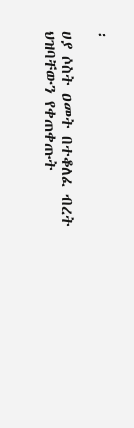፡

ሀያ ሶስት ዐመት በተቆለፈ ብረት ህዝባቸውን የቀጠቀጡት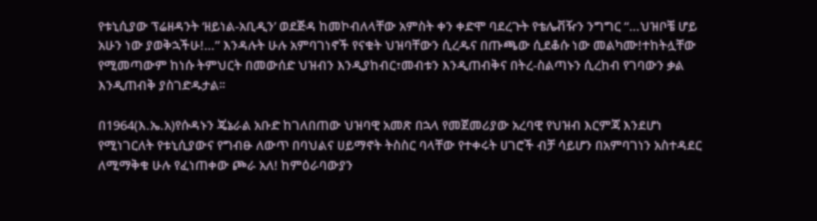የቱኒሲያው ፕሬዘዳንት ‘ዘይነል-አቢዲን’ ወደጅዳ ከመኮብለላቸው አምስት ቀን ቀድሞ ባደረጉት የቴሌቭዥን ንግግር “…ህዝቦቼ ሆይ አሁን ነው ያወቅኋችሁ!…” እንዳሉት ሁሉ አምባገነኖች የናቁት ህዝባቸውን ሲረዱና በጡጫው ሲደቆሱ ነው መልካሙ!ተከትሏቸው የሚመጣውም ከነሱ ትምህርት በመውሰድ ህዝብን እንዲያከብር፣መብቱን እንዲጠብቅና በትረ-ስልጣኑን ሲረከብ የገባውን ቃል እንዲጠብቅ ያስገድዱታል፡፡

በ1964(እ.ኤ.አ)የሱዳኑን ጄኔራል አቡድ ከገለበጠው ህዝባዊ አመጽ በኋላ የመጀመሪያው አረባዊ የህዝብ እርምጃ እንደሆነ የሚነገርለት የቱኒሲያውና የግብፁ ለውጥ በባህልና ሀይማኖት ትስስር ባላቸው የተቀሩት ሀገሮች ብቻ ሳይሆን በአምባገነን አስተዳደር ለሚማቅቁ ሁሉ የፈነጠቀው ጮራ አለ! ከምዕራባውያን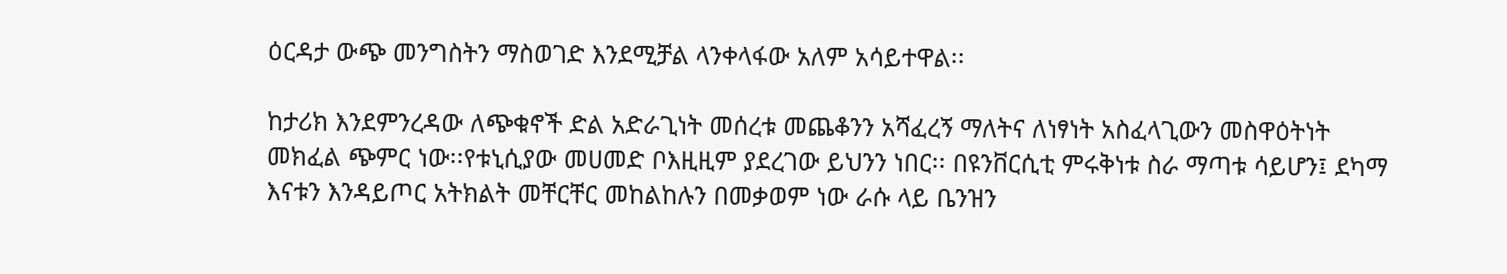ዕርዳታ ውጭ መንግስትን ማስወገድ እንደሚቻል ላንቀላፋው አለም አሳይተዋል፡፡

ከታሪክ እንደምንረዳው ለጭቁኖች ድል አድራጊነት መሰረቱ መጨቆንን አሻፈረኝ ማለትና ለነፃነት አስፈላጊውን መስዋዕትነት መክፈል ጭምር ነው፡፡የቱኒሲያው መሀመድ ቦእዚዚም ያደረገው ይህንን ነበር፡፡ በዩንቨርሲቲ ምሩቅነቱ ስራ ማጣቱ ሳይሆን፤ ደካማ እናቱን እንዳይጦር አትክልት መቸርቸር መከልከሉን በመቃወም ነው ራሱ ላይ ቤንዝን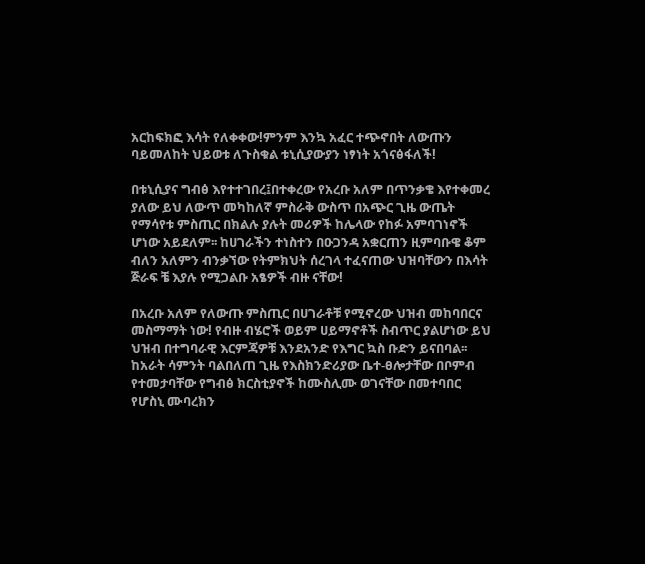አርከፍክፎ እሳት የለቀቀው!ምንም እንኳ አፈር ተጭኖበት ለውጡን ባይመለከት ህይወቱ ለጉስቁል ቱኒሲያውያን ነፃነት አጎናፅፋለች!

በቱኒሲያና ግብፅ እየተተገበረ፤በተቀረው የአረቡ አለም በጥንቃቄ እየተቀመረ ያለው ይህ ለውጥ መካከለኛ ምስራቅ ውስጥ በአጭር ጊዜ ውጤት የማሳየቱ ምስጢር በክልሉ ያሉት መሪዎች ከሌላው የከፉ አምባገነኖች ሆነው አይደለም፡፡ ከሀገራችን ተነስተን በዑጋንዳ አቋርጠን ዚምባቡዌ ቆም ብለን አለምን ብንቃኘው የትምክህት ሰረገላ ተፈናጠው ህዝባቸውን በእሳት ጅራፍ ቼ እያሉ የሚጋልቡ አፄዎች ብዙ ናቸው!

በአረቡ አለም የለውጡ ምስጢር በሀገራቶቹ የሚኖረው ህዝብ መከባበርና መስማማት ነው! የብዙ ብሄሮች ወይም ሀይማኖቶች ስብጥር ያልሆነው ይህ ህዝብ በተግባራዊ እርምጃዎቹ እንደአንድ የእግር ኳስ ቡድን ይናበባል፡፡ ከአራት ሳምንት ባልበለጠ ጊዜ የእስክንድሪያው ቤተ-ፀሎታቸው በቦምብ የተመታባቸው የግብፅ ክርስቲያኖች ከሙስሊሙ ወገናቸው በመተባበር የሆስኒ ሙባረክን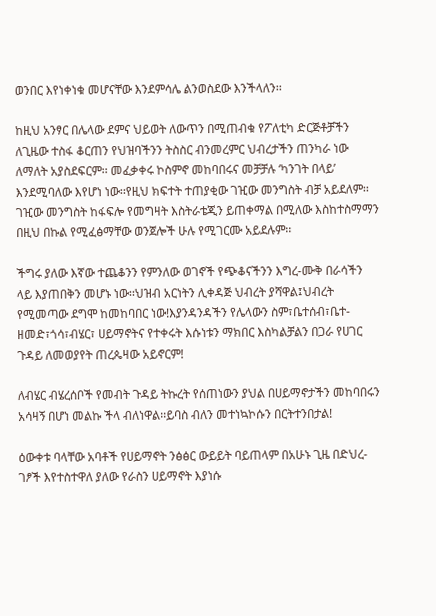ወንበር እየነቀነቁ መሆናቸው እንደምሳሌ ልንወስደው እንችላለን፡፡

ከዚህ አንፃር በሌላው ደምና ህይወት ለውጥን በሚጠብቁ የፖለቲካ ድርጅቶቻችን ለጊዜው ተስፋ ቆርጠን የህዝባችንን ትስስር ብንመረምር ህብረታችን ጠንካራ ነው ለማለት አያስደፍርም፡፡ መፈቃቀሩ ኮስምኖ መከባበሩና መቻቻሉ ‘ካንገት በላይ’ እንደሚባለው እየሆነ ነው፡፡የዚህ ክፍተት ተጠያቂው ገዢው መንግስት ብቻ አይደለም፡፡ገዢው መንግስት ከፋፍሎ የመግዛት እስትራቴጂን ይጠቀማል በሚለው እስከተስማማን በዚህ በኩል የሚፈፅማቸው ወንጀሎች ሁሉ የሚገርሙ አይደሉም፡፡

ችግሩ ያለው እኛው ተጨቆንን የምንለው ወገኖች የጭቆናችንን እግረ-ሙቅ በራሳችን ላይ እያጠበቅን መሆኑ ነው፡፡ህዝብ አርነትን ሊቀዳጅ ህብረት ያሻዋል፤ህብረት የሚመጣው ደግሞ ከመከባበር ነው!እያንዳንዳችን የሌላውን ስም፣ቤተሰብ፣ቤተ-ዘመድ፣ጎሳ፣ብሄር፣ ሀይማኖትና የተቀሩት እሱነቱን ማክበር እስካልቻልን በጋራ የሀገር ጉዳይ ለመወያየት ጠረጴዛው አይኖርም!

ለብሄር ብሄረሰቦች የመብት ጉዳይ ትኩረት የሰጠነውን ያህል በሀይማኖታችን መከባበሩን አሳዛኝ በሆነ መልኩ ችላ ብለነዋል፡፡ይባስ ብለን መተነኳኮሱን በርትተንበታል!

ዕውቀቱ ባላቸው አባቶች የሀይማኖት ንፅፅር ውይይት ባይጠላም በአሁኑ ጊዜ በድህረ-ገፆች እየተስተዋለ ያለው የራስን ሀይማኖት እያነሱ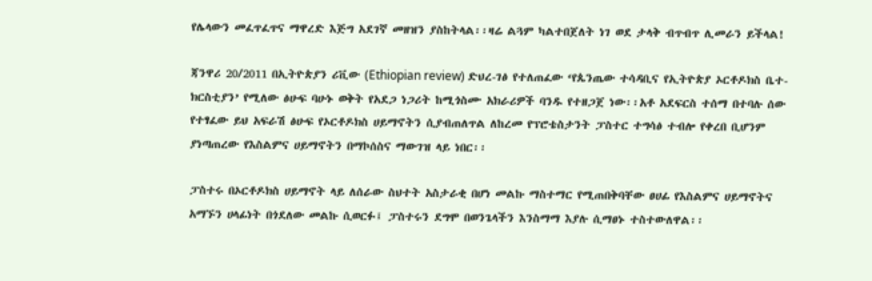የሌላውን መፈጥፈጥና ማዋረድ እጅግ አደገኛ መዘዝን ያስከትላል፡፡ዛሬ ልጓም ካልተበጀለት ነገ ወደ ታላቅ ብጥብጥ ሊመራን ይችላል!

ጃንዋሪ 20/2011 በኢትዮጵያን ሪቪው (Ethiopian review) ድህረ-ገፅ የተለጠፈው ‘የጴንጤው ተሳዳቢና የኢትዮጵያ ኦርቶዶክስ ቤተ-ክርስቲያን’ የሚለው ፅሁፍ ባሁኑ ወቅት የአደጋ ነጋሪት ከሚጎስሙ አክራሪዎች ባንዱ የተዘጋጀ ነው፡፡አቶ አደፍርስ ተሰማ በተባሉ ሰው የተፃፈው ይህ አፍራሽ ፅሁፍ የኦርቶዶክስ ሀይማኖትን ሲያብጠለጥል ለከረመ የፕሮቴስታንት ፓስተር ተግሳፅ ተብሎ የቀረበ ቢሆንም ያነጣጠረው የእስልምና ሀይማኖትን በማኮሰስና ማውገዝ ላይ ነበር፡፡

ፓስተሩ በኦርቶዶክስ ሀይማኖት ላይ ለሰራው ስህተት አስታራቂ በሆነ መልኩ ማስተማር የሚጠበቅባቸው ፀሀፊ የእስልምና ሀይማኖትና አማኙን ሀላፊነት በጎደለው መልኩ ሲወርፉ፤ ፓስተሩን ደግሞ በወንጌላችን እንስማማ እያሉ ሲማፀኑ ተስተውለዋል፡፡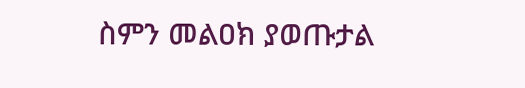ስምን መልዐክ ያወጡታል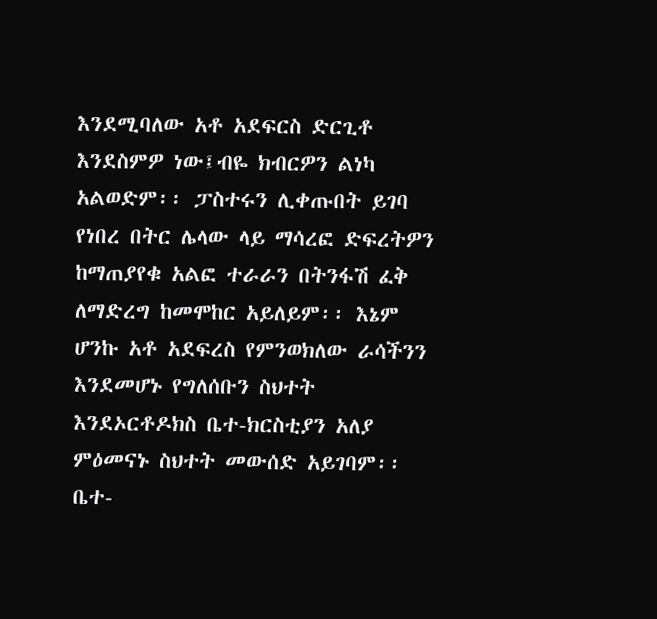እንደሚባለው አቶ አደፍርስ ድርጊቶ እንደስምዎ ነው፤ብዬ ክብርዎን ልነካ አልወድም፡፡ ፓስተሩን ሊቀጡበት ይገባ የነበረ በትር ሌላው ላይ ማሳረፎ ድፍረትዎን ከማጠያየቁ አልፎ ተራራን በትንፋሽ ፈቅ ለማድረግ ከመሞከር አይለይም፡፡ እኔም ሆንኩ አቶ አደፍረስ የምንወክለው ራሳችንን እንደመሆኑ የግለሰቡን ስህተት እንደኦርቶዶክስ ቤተ-ክርስቲያን አለያ ምዕመናኑ ስህተት መውሰድ አይገባም፡፡ቤተ-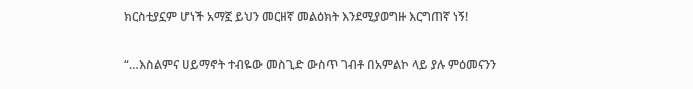ክርስቲያኗም ሆነች አማኟ ይህን መርዘኛ መልዕክት እንደሚያወግዙ እርግጠኛ ነኝ!

“…እስልምና ሀይማኖት ተብዬው መስጊድ ውስጥ ገብቶ በአምልኮ ላይ ያሉ ምዕመናንን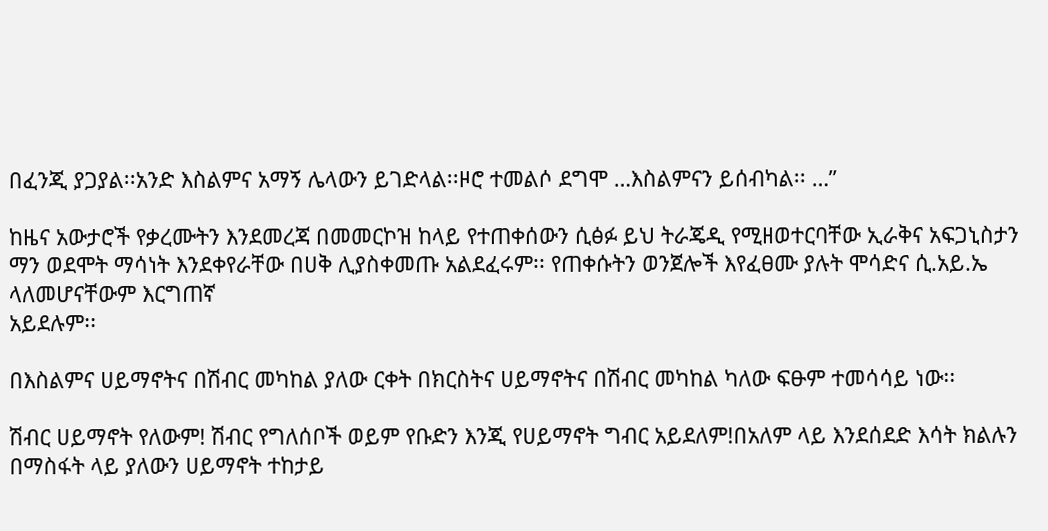በፈንጂ ያጋያል፡፡አንድ እስልምና አማኝ ሌላውን ይገድላል፡፡ዞሮ ተመልሶ ደግሞ …እስልምናን ይሰብካል፡፡ …”

ከዜና አውታሮች የቃረሙትን እንደመረጃ በመመርኮዝ ከላይ የተጠቀሰውን ሲፅፉ ይህ ትራጄዲ የሚዘወተርባቸው ኢራቅና አፍጋኒስታን ማን ወደሞት ማሳነት እንደቀየራቸው በሀቅ ሊያስቀመጡ አልደፈሩም፡፡ የጠቀሱትን ወንጀሎች እየፈፀሙ ያሉት ሞሳድና ሲ.አይ.ኤ ላለመሆናቸውም እርግጠኛ
አይደሉም፡፡

በእስልምና ሀይማኖትና በሽብር መካከል ያለው ርቀት በክርስትና ሀይማኖትና በሽብር መካከል ካለው ፍፁም ተመሳሳይ ነው፡፡

ሽብር ሀይማኖት የለውም! ሽብር የግለሰቦች ወይም የቡድን እንጂ የሀይማኖት ግብር አይደለም!በአለም ላይ እንደሰደድ እሳት ክልሉን በማስፋት ላይ ያለውን ሀይማኖት ተከታይ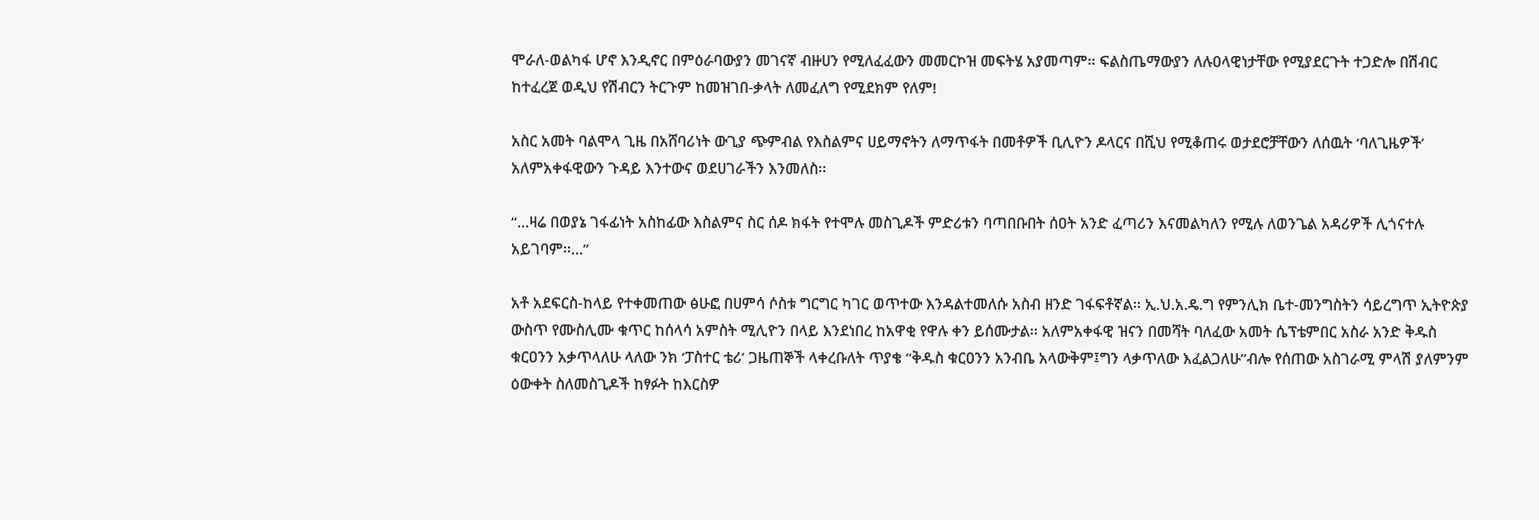ሞራለ-ወልካፋ ሆኖ እንዲኖር በምዕራባውያን መገናኛ ብዙሀን የሚለፈፈውን መመርኮዝ መፍትሄ አያመጣም፡፡ ፍልስጤማውያን ለሉዐላዊነታቸው የሚያደርጉት ተጋድሎ በሽብር ከተፈረጀ ወዲህ የሽብርን ትርጉም ከመዝገበ-ቃላት ለመፈለግ የሚደክም የለም!

አስር አመት ባልሞላ ጊዜ በአሸባሪነት ውጊያ ጭምብል የእስልምና ሀይማኖትን ለማጥፋት በመቶዎች ቢሊዮን ዶላርና በሺህ የሚቆጠሩ ወታደሮቻቸውን ለሰዉት ‘ባለጊዜዎች’ አለምአቀፋዊውን ጉዳይ እንተውና ወደሀገራችን እንመለስ፡፡

“…ዛሬ በወያኔ ገፋፊነት አስከፊው እስልምና ስር ሰዶ ክፋት የተሞሉ መስጊዶች ምድሪቱን ባጣበቡበት ሰዐት አንድ ፈጣሪን እናመልካለን የሚሉ ለወንጌል አዳሪዎች ሊጎናተሉ አይገባም፡፡…”

አቶ አደፍርስ-ከላይ የተቀመጠው ፅሁፎ በሀምሳ ሶስቱ ግርግር ካገር ወጥተው እንዳልተመለሱ አስብ ዘንድ ገፋፍቶኛል፡፡ ኢ.ህ.አ.ዴ.ግ የምንሊክ ቤተ-መንግስትን ሳይረግጥ ኢትዮጵያ ውስጥ የሙስሊሙ ቁጥር ከሰላሳ አምስት ሚሊዮን በላይ እንደነበረ ከአዋቂ የዋሉ ቀን ይሰሙታል፡፡ አለምአቀፋዊ ዝናን በመሻት ባለፈው አመት ሴፕቴምበር አስራ አንድ ቅዱስ ቁርዐንን አቃጥላለሁ ላለው ንክ ‘ፓስተር ቴሪ’ ጋዜጠኞች ላቀረቡለት ጥያቄ “ቅዱስ ቁርዐንን አንብቤ አላውቅም፤ግን ላቃጥለው እፈልጋለሁ”ብሎ የሰጠው አስገራሚ ምላሽ ያለምንም ዕውቀት ስለመስጊዶች ከፃፉት ከእርስዎ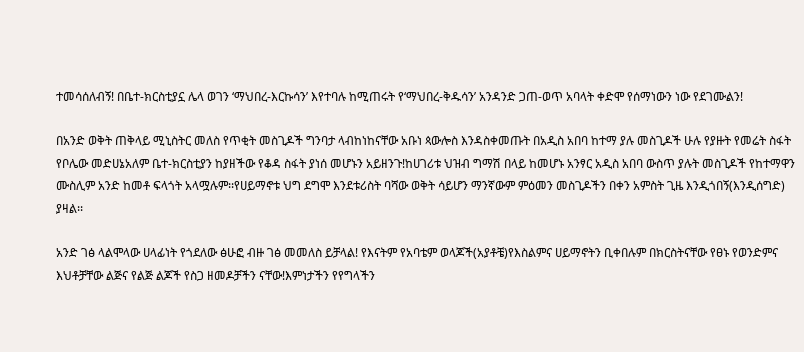ተመሳሰለብኝ! በቤተ-ክርስቲያኗ ሌላ ወገን ‘ማህበረ-እርኩሳን’ እየተባሉ ከሚጠሩት የ‘ማህበረ-ቅዱሳን’ አንዳንድ ጋጠ-ወጥ አባላት ቀድሞ የሰማነውን ነው የደገሙልን!

በአንድ ወቅት ጠቅላይ ሚኒስትር መለስ የጥቂት መስጊዶች ግንባታ ላብከነከናቸው አቡነ ጳውሎስ እንዳስቀመጡት በአዲስ አበባ ከተማ ያሉ መስጊዶች ሁሉ የያዙት የመሬት ስፋት የቦሌው መድሀኔአለም ቤተ-ክርስቲያን ከያዘችው የቆዳ ስፋት ያነሰ መሆኑን አይዘንጉ!ከሀገሪቱ ህዝብ ግማሽ በላይ ከመሆኑ አንፃር አዲስ አበባ ውስጥ ያሉት መስጊዶች የከተማዋን ሙስሊም አንድ ከመቶ ፍላጎት አላሟሉም፡፡የሀይማኖቱ ህግ ደግሞ እንደቱሪስት ባሻው ወቅት ሳይሆን ማንኛውም ምዕመን መስጊዶችን በቀን አምስት ጊዜ እንዲጎበኝ(እንዲሰግድ) ያዛል፡፡

አንድ ገፅ ላልሞላው ሀላፊነት የጎደለው ፅሁፎ ብዙ ገፅ መመለስ ይቻላል! የእናትም የአባቴም ወላጆች(አያቶቼ)የእስልምና ሀይማኖትን ቢቀበሉም በክርስትናቸው የፀኑ የወንድምና እህቶቻቸው ልጅና የልጅ ልጆች የስጋ ዘመዶቻችን ናቸው!እምነታችን የየግላችን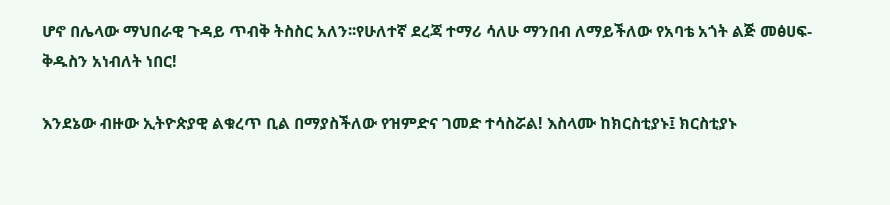ሆኖ በሌላው ማህበራዊ ጉዳይ ጥብቅ ትስስር አለን፡፡የሁለተኛ ደረጃ ተማሪ ሳለሁ ማንበብ ለማይችለው የአባቴ አጎት ልጅ መፅሀፍ-ቅዱስን አነብለት ነበር!

እንደኔው ብዙው ኢትዮጵያዊ ልቁረጥ ቢል በማያስችለው የዝምድና ገመድ ተሳስሯል! እስላሙ ከክርስቲያኑ፤ ክርስቲያኑ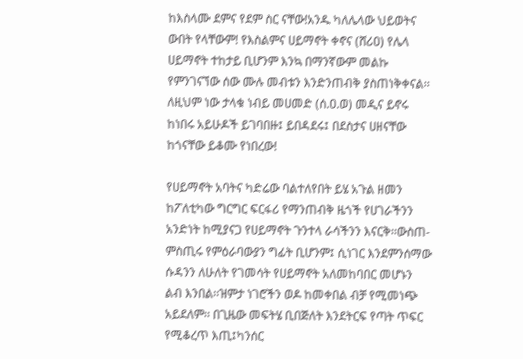ከእስላሙ ደምና የደም ስር ናቸው!አንዱ ካለሌላው ህይወትና ውበት የላቸውም! የእስልምና ሀይማኖት ቀኖና (ሸሪዐ) የሌላ ሀይማኖት ተከታይ ቢሆንም እንኳ በማንኛውም መልኩ የምንገናኘው ሰው ሙሉ መብቱን እንድንጠብቅ ያስጠነቅቀናል፡፡ ለዚህም ነው ታላቁ ነብይ መሀመድ (ሰ.ዐ.ወ) መዲና ይኖሩ ከነበሩ አይሁዶች ይገባበዙ፤ ይበዳደሩ፤ በደስታና ሀዘናቸው ከጎናቸው ይቆሙ የነበረው!

የሀይማኖት አባትና ካድሬው ባልተለየበት ይሄ አጉል ዘመን ከፖለቲካው ግርግር ፍርፋሪ የማንጠብቅ ዜጎች የሀገራችንን አንድነት ከሚያናጋ የሀይማኖት ጉንተላ ራሳችንን እናርቅ፡፡ውስጠ-ምስጢሩ የምዕራባውያን ግፊት ቢሆንም፤ ሲነገር እንደምንሰማው ሱዳንን ለሁለት የገመሳት የሀይማኖት አለመከባበር መሆኑን ልብ እንበል፡፡ዝምታ ነገሮችን ወዶ ከመቀበል ብቻ የሚመነጭ አይደለም፡፡ በጊዜው መፍትሄ ቢበጅለት እንደትርፍ የጣት ጥፍር የሚቆረጥ እጢ፤ካንሰር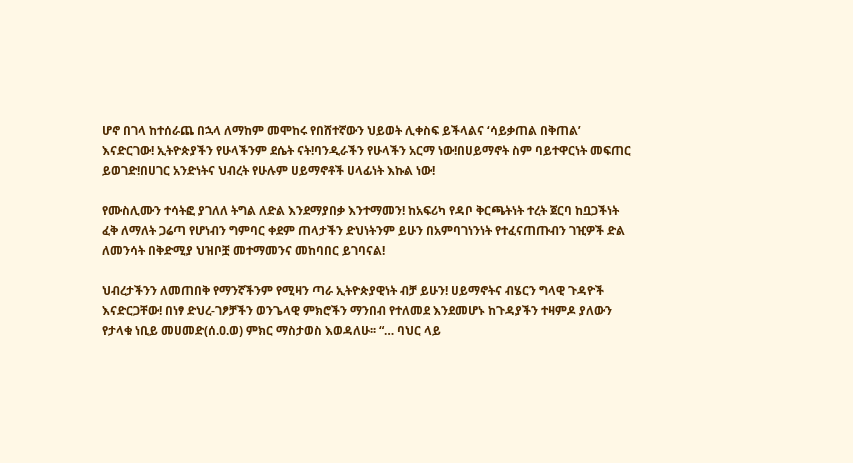ሆኖ በገላ ከተሰራጨ በኋላ ለማከም መሞከሩ የበሸተኛውን ህይወት ሊቀስፍ ይችላልና ‘ሳይቃጠል በቅጠል’ እናድርገው! ኢትዮጵያችን የሁላችንም ደሴት ናት!ባንዲራችን የሁላችን አርማ ነው!በሀይማኖት ስም ባይተዋርነት መፍጠር ይወገድ!በሀገር አንድነትና ህብረት የሁሉም ሀይማኖቶች ሀላፊነት እኩል ነው!

የሙስሊሙን ተሳትፎ ያገለለ ትግል ለድል እንደማያበቃ እንተማመን! ከአፍሪካ የዳቦ ቅርጫትነት ተረት ጀርባ ከቧጋችነት ፈቅ ለማለት ጋሬጣ የሆነብን ግምባር ቀደም ጠላታችን ድህነትንም ይሁን በአምባገነንነት የተፈናጠጡብን ገዢዎች ድል ለመንሳት በቅድሚያ ህዝቦቿ መተማመንና መከባበር ይገባናል!

ህብረታችንን ለመጠበቅ የማንኛችንም የሚዛን ጣራ ኢትዮጵያዊነት ብቻ ይሁን! ሀይማኖትና ብሄርን ግላዊ ጉዳዮች እናድርጋቸው! በነፃ ድህረ-ገፆቻችን ወንጌላዊ ምክሮችን ማንበብ የተለመደ እንደመሆኑ ከጉዳያችን ተዛምዶ ያለውን የታላቁ ነቢይ መሀመድ(ሰ.ዐ.ወ) ምክር ማስታወስ እወዳለሁ፡፡ “… ባህር ላይ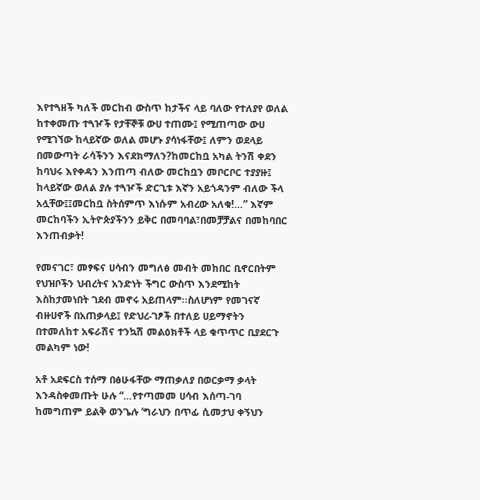እየተጓዘች ካለች መርከብ ውስጥ ከታችና ላይ ባለው የተለያየ ወለል ከተቀመጡ ተጓዦች የታቸኞቹ ውሀ ተጠሙ፤ የሚጠጣው ውሀ የሚገኘው ከላይኛው ወለል መሆኑ ያሳነፋቸው፤ ለምን ወደላይ በመውጣት ራሳችንን እናደክማለን?ከመርከቧ አካል ትንሽ ቀደን ከባህሩ እየቀዳን እንጠጣ ብለው መርከቧን መቦርቦር ተያያዙ፤ ከላይኛው ወለል ያሉ ተጓዦች ድርጊቱ እኛን አይጎዳንም ብለው ችላ አሏቸው፤፤መርከቧ ስትሰምጥ እነሱም አብረው አለቁ!…” እኛም መርከባችን ኢትዮጵያችንን ይቅር በመባባል፣በመቻቻልና በመከባበር እንጠብቃት!

የመናገር፣ መፃፍና ሀሳብን መግለፅ መብት መከበር ቢኖርበትም የህዝቦችን ህብረትና አንድነት ችግር ውስጥ እንደሚከት እስከታመነበት ገደብ መኖሩ አይጠላም፡፡ስለሆነም የመገናኛ ብዙሀኖች በአጠቃላይ፤ የድህረ-ገፆች በተለይ ሀይማኖትን በተመለከተ አፍራሽና ተንኳሽ መልዕክቶች ላይ ቁጥጥር ቢያደርጉ መልካም ነው!

አቶ አደፍርስ ተሰማ በፅሁፋቸው ማጠቃለያ በወርቃማ ቃላት እንዳስቀመጡት ሁሉ “…የተጣመመ ሀሳብ እሰጣ-ገባ ከመግጠም ይልቅ ወንጌሉ ‘ግራህን በጥፊ ሲመታህ ቀኝህን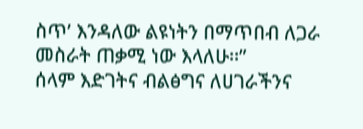ስጥ’ እንዳለው ልዩነትን በማጥበብ ለጋራ መስራት ጠቃሚ ነው እላለሁ፡፡”
ሰላም እድገትና ብልፅግና ለሀገራችንና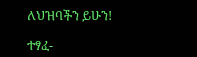ለህዝባችን ይሁን!

ተፃፈ-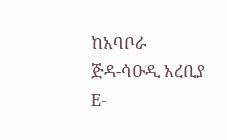ከአባቦራ
ጅዳ-ሳዑዲ አረቢያ
E-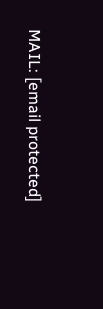MAIL: [email protected]